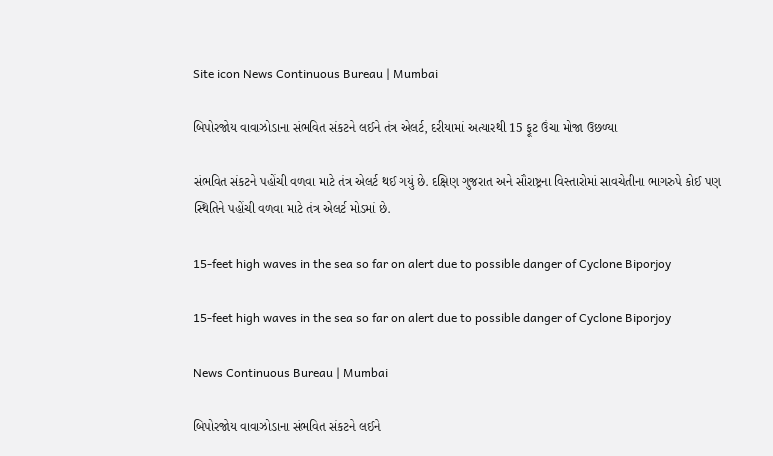Site icon News Continuous Bureau | Mumbai

બિપોરજોય વાવાઝોડાના સંભવિત સંકટને લઈને તંત્ર એલર્ટ, દરીયામાં અત્યારથી 15 ફૂટ ઉંચા મોજા ઉછળ્યા

સંભવિત સંકટને પહોંચી વળવા માટે તંત્ર એલર્ટ થઈ ગયું છે. દક્ષિણ ગુજરાત અને સૌરાષ્ટ્રના વિસ્તારોમાં સાવચેતીના ભાગરુપે કોઈ પણ સ્થિતિને પહોંચી વળવા માટે તંત્ર એલર્ટ મોડમાં છે.

15-feet high waves in the sea so far on alert due to possible danger of Cyclone Biporjoy

15-feet high waves in the sea so far on alert due to possible danger of Cyclone Biporjoy

News Continuous Bureau | Mumbai

બિપોરજોય વાવાઝોડાના સંભવિત સંકટને લઈને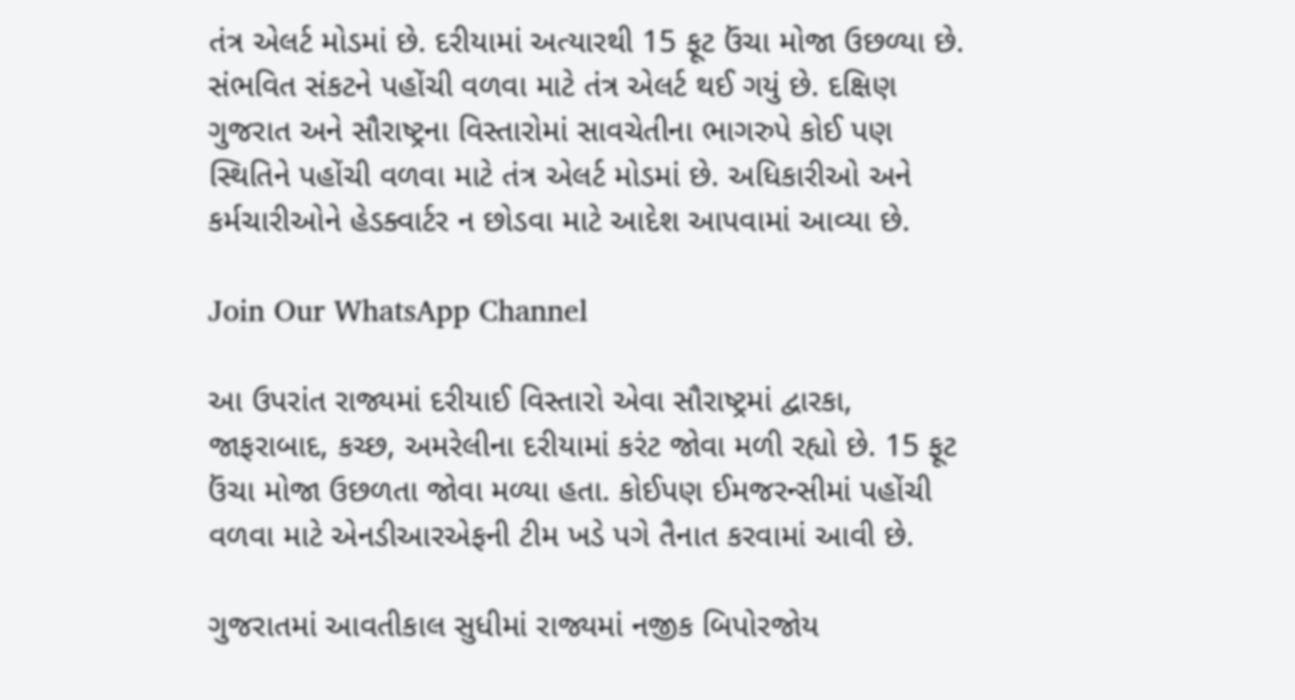તંત્ર એલર્ટ મોડમાં છે. દરીયામાં અત્યારથી 15 ફૂટ ઉંચા મોજા ઉછળ્યા છે. સંભવિત સંકટને પહોંચી વળવા માટે તંત્ર એલર્ટ થઈ ગયું છે. દક્ષિણ ગુજરાત અને સૌરાષ્ટ્રના વિસ્તારોમાં સાવચેતીના ભાગરુપે કોઈ પણ સ્થિતિને પહોંચી વળવા માટે તંત્ર એલર્ટ મોડમાં છે. અધિકારીઓ અને કર્મચારીઓને હેડક્વાર્ટર ન છોડવા માટે આદેશ આપવામાં આવ્યા છે.

Join Our WhatsApp Channel

આ ઉપરાંત રાજ્યમાં દરીયાઈ વિસ્તારો એવા સૌરાષ્ટ્રમાં દ્વારકા, જાફરાબાદ, કચ્છ, અમરેલીના દરીયામાં કરંટ જોવા મળી રહ્યો છે. 15 ફૂટ ઉંચા મોજા ઉછળતા જોવા મળ્યા હતા. કોઈપણ ઈમજરન્સીમાં પહોંચી વળવા માટે એનડીઆરએફની ટીમ ખડે પગે તૈનાત કરવામાં આવી છે.

ગુજરાતમાં આવતીકાલ સુધીમાં રાજ્યમાં નજીક બિપોરજોય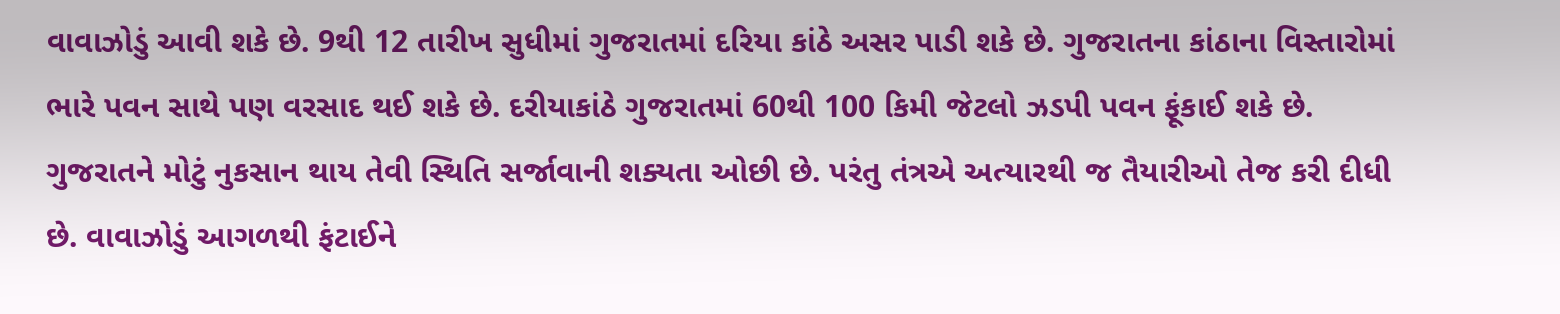વાવાઝોડું આવી શકે છે. 9થી 12 તારીખ સુધીમાં ગુજરાતમાં દરિયા કાંઠે અસર પાડી શકે છે. ગુજરાતના કાંઠાના વિસ્તારોમાં ભારે પવન સાથે પણ વરસાદ થઈ શકે છે. દરીયાકાંઠે ગુજરાતમાં 60થી 100 કિમી જેટલો ઝડપી પવન ફૂંકાઈ શકે છે. ગુજરાતને મોટું નુકસાન થાય તેવી સ્થિતિ સર્જાવાની શક્યતા ઓછી છે. પરંતુ તંત્રએ અત્યારથી જ તૈયારીઓ તેજ કરી દીધી છે. વાવાઝોડું આગળથી ફંટાઈને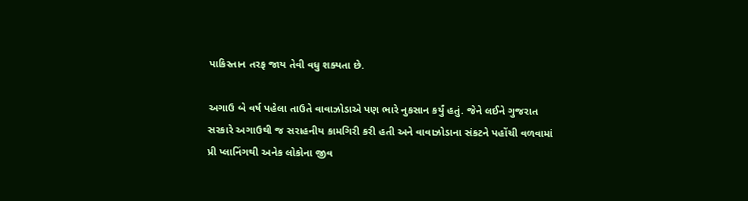પાકિસ્તાન તરફ જાય તેવી વધુ શક્યતા છે.

અગાઉ બે વર્ષ પહેલા તાઉતે વાવાઝોડાએ પણ ભારે નુકસાન કર્યું હતું. જેને લઈને ગુજરાત સરકારે અગાઉથી જ સરાહનીય કામગિરી કરી હતી અને વાવાઝોડાના સંકટને પહોંચી વળવામાં પ્રી પ્લાનિંગથી અનેક લોકોના જીવ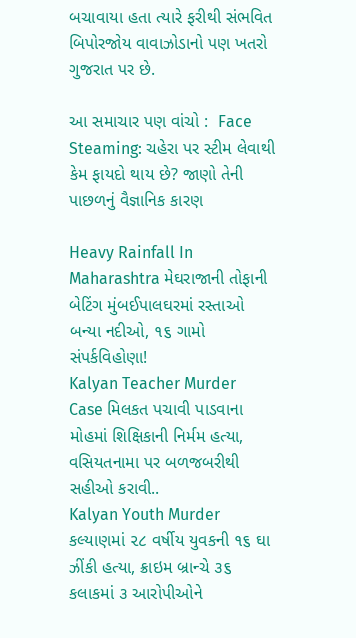બચાવાયા હતા ત્યારે ફરીથી સંભવિત બિપોરજોય વાવાઝોડાનો પણ ખતરો ગુજરાત પર છે.

આ સમાચાર પણ વાંચો :  Face Steaming: ચહેરા પર સ્ટીમ લેવાથી કેમ ફાયદો થાય છે? જાણો તેની પાછળનું વૈજ્ઞાનિક કારણ

Heavy Rainfall In Maharashtra મેઘરાજાની તોફાની બેટિંગ મુંબઈપાલઘરમાં રસ્તાઓ બન્યા નદીઓ, ૧૬ ગામો સંપર્કવિહોણા!
Kalyan Teacher Murder Case મિલકત પચાવી પાડવાના મોહમાં શિક્ષિકાની નિર્મમ હત્યા, વસિયતનામા પર બળજબરીથી સહીઓ કરાવી..
Kalyan Youth Murder કલ્યાણમાં ૨૮ વર્ષીય યુવકની ૧૬ ઘા ઝીંકી હત્યા, ક્રાઇમ બ્રાન્ચે ૩૬ કલાકમાં ૩ આરોપીઓને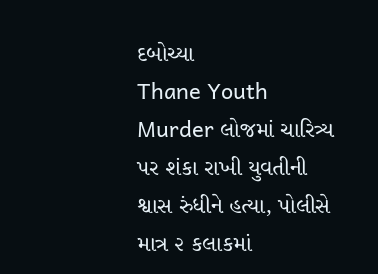દબોચ્યા
Thane Youth Murder લોજમાં ચારિત્ર્ય પર શંકા રાખી યુવતીની શ્વાસ રુંધીને હત્યા, પોલીસે માત્ર ૨ કલાકમાં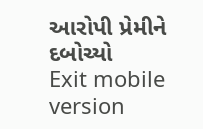આરોપી પ્રેમીને દબોચ્યો
Exit mobile version